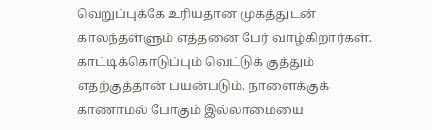வெறுப்புக்கே உரியதான முகத்துடன் காலந்தள்ளும் எத்தனை பேர் வாழ்கிறார்கள். காட்டிக்கொடுப்பும் வெட்டுக் குத்தும் எதற்குத்தான் பயன்படும். நாளைக்குக் காணாமல் போகும் இல்லாமையை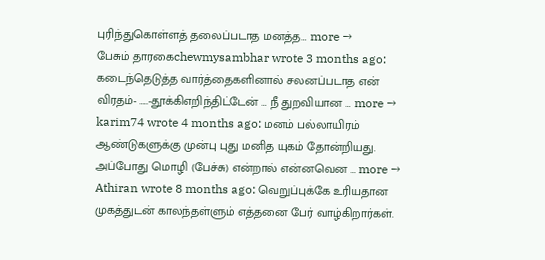புரிந்துகொள்ளத் தலைப்படாத மனத்த… more →
பேசும் தாரகைchewmysambhar wrote 3 months ago: கடைந்தெடுத்த வார்த்தைகளினால் சலனப்படாத என் விரதம்- …..-தூக்கிஎறிந்திட்டேன் … நீ துறவியான … more →
karim74 wrote 4 months ago: மனம் பல்லாயிரம் ஆண்டுகளுக்கு முன்பு புது மனித யுகம் தோன்றியது. அப்போது மொழி (பேச்சு) என்றால் என்னவென … more →
Athiran wrote 8 months ago: வெறுப்புக்கே உரியதான முகத்துடன் காலந்தள்ளும் எத்தனை பேர் வாழ்கிறார்கள்.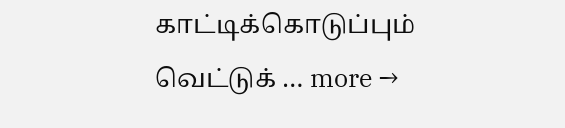காட்டிக்கொடுப்பும் வெட்டுக் … more →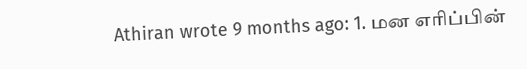Athiran wrote 9 months ago: 1. மன எரிப்பின்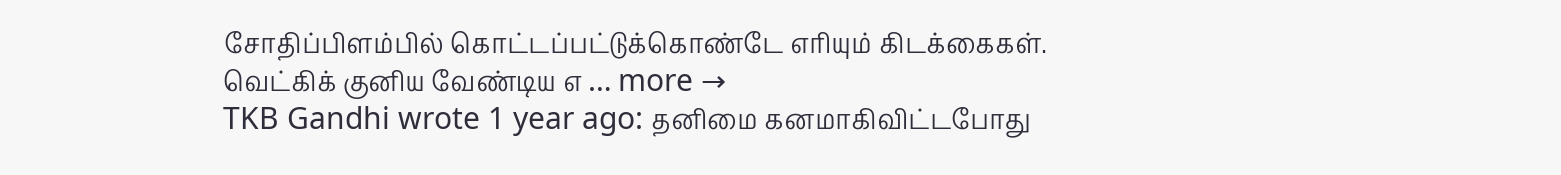சோதிப்பிளம்பில் கொட்டப்பட்டுக்கொண்டே எரியும் கிடக்கைகள். வெட்கிக் குனிய வேண்டிய எ … more →
TKB Gandhi wrote 1 year ago: தனிமை கனமாகிவிட்டபோது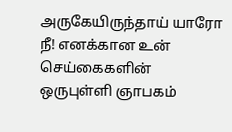அருகேயிருந்தாய் யாரோ நீ! எனக்கான உன் செய்கைகளின் ஒருபுள்ளி ஞாபகம்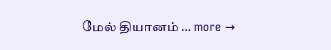மேல் தியானம் … more →